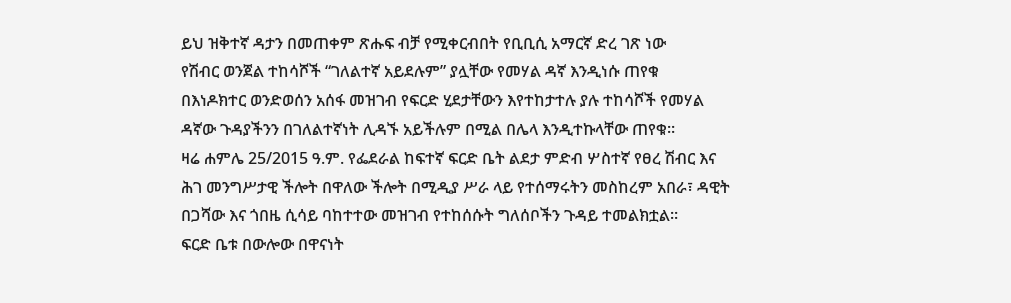ይህ ዝቅተኛ ዳታን በመጠቀም ጽሑፍ ብቻ የሚቀርብበት የቢቢሲ አማርኛ ድረ ገጽ ነው
የሽብር ወንጀል ተከሳሾች “ገለልተኛ አይደሉም” ያሏቸው የመሃል ዳኛ እንዲነሱ ጠየቁ
በእነዶክተር ወንድወሰን አሰፋ መዝገብ የፍርድ ሂደታቸውን እየተከታተሉ ያሉ ተከሳሾች የመሃል ዳኛው ጉዳያችንን በገለልተኛነት ሊዳኙ አይችሉም በሚል በሌላ እንዲተኩላቸው ጠየቁ።
ዛሬ ሐምሌ 25/2015 ዓ.ም. የፌደራል ከፍተኛ ፍርድ ቤት ልደታ ምድብ ሦስተኛ የፀረ ሽብር እና ሕገ መንግሥታዊ ችሎት በዋለው ችሎት በሚዲያ ሥራ ላይ የተሰማሩትን መስከረም አበራ፣ ዳዊት በጋሻው እና ጎበዜ ሲሳይ ባከተተው መዝገብ የተከሰሱት ግለሰቦችን ጉዳይ ተመልክቷል።
ፍርድ ቤቱ በውሎው በዋናነት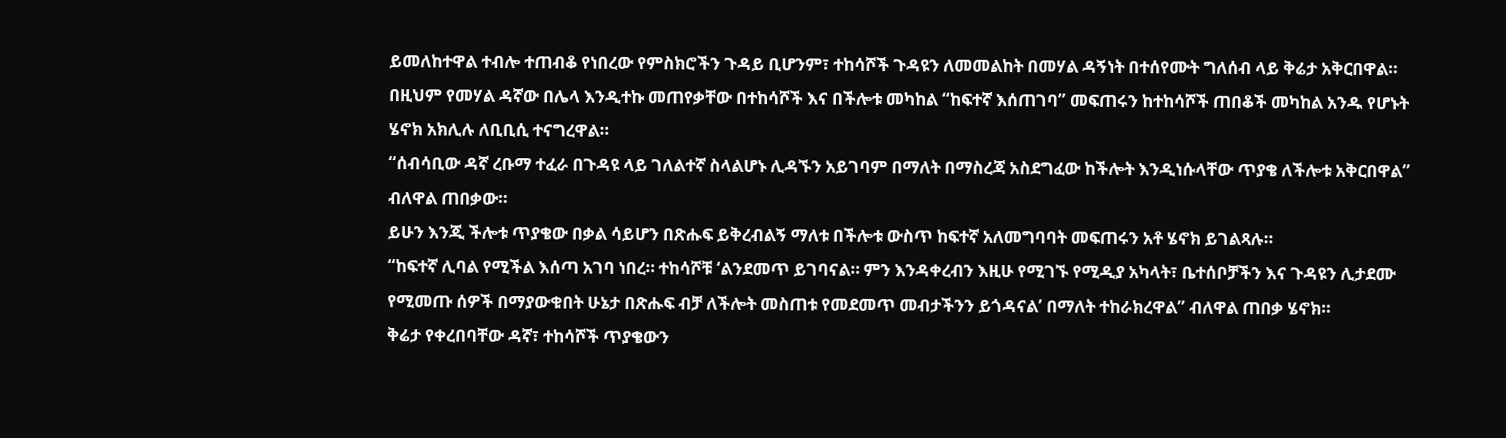ይመለከተዋል ተብሎ ተጠብቆ የነበረው የምስክሮችን ጉዳይ ቢሆንም፣ ተከሳሾች ጉዳዩን ለመመልከት በመሃል ዳኝነት በተሰየሙት ግለሰብ ላይ ቅሬታ አቅርበዋል።
በዚህም የመሃል ዳኛው በሌላ እንዲተኩ መጠየቃቸው በተከሳሾች እና በችሎቱ መካከል “ከፍተኛ እሰጠገባ” መፍጠሩን ከተከሳሾች ጠበቆች መካከል አንዱ የሆኑት ሄኖክ አክሊሉ ለቢቢሲ ተናግረዋል።
“ሰብሳቢው ዳኛ ረቡማ ተፈራ በጉዳዩ ላይ ገለልተኛ ስላልሆኑ ሊዳኙን አይገባም በማለት በማስረጃ አስደግፈው ከችሎት እንዲነሱላቸው ጥያቄ ለችሎቱ አቅርበዋል” ብለዋል ጠበቃው።
ይሁን እንጂ ችሎቱ ጥያቄው በቃል ሳይሆን በጽሑፍ ይቅረብልኝ ማለቱ በችሎቱ ውስጥ ከፍተኛ አለመግባባት መፍጠሩን አቶ ሄኖክ ይገልጻሉ።
“ከፍተኛ ሊባል የሚችል እሰጣ አገባ ነበረ። ተከሳሾቹ ‘ልንደመጥ ይገባናል። ምን እንዳቀረብን እዚሁ የሚገኙ የሚዲያ አካላት፣ ቤተሰቦቻችን እና ጉዳዩን ሊታደሙ የሚመጡ ሰዎች በማያውቁበት ሁኔታ በጽሑፍ ብቻ ለችሎት መስጠቱ የመደመጥ መብታችንን ይጎዳናል’ በማለት ተከራክረዋል” ብለዋል ጠበቃ ሄኖክ።
ቅሬታ የቀረበባቸው ዳኛ፣ ተከሳሾች ጥያቄውን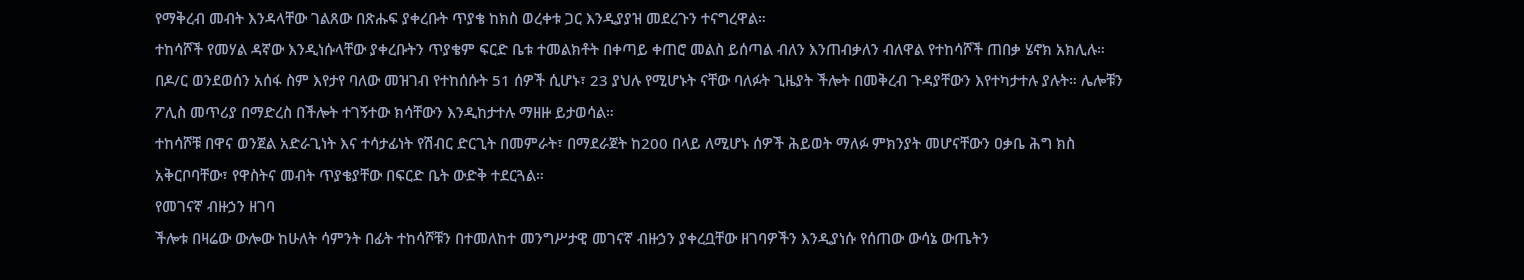የማቅረብ መብት እንዳላቸው ገልጸው በጽሑፍ ያቀረቡት ጥያቄ ከክስ ወረቀቱ ጋር እንዲያያዝ መደረጉን ተናግረዋል።
ተከሳሾች የመሃል ዳኛው እንዲነሱላቸው ያቀረቡትን ጥያቄም ፍርድ ቤቱ ተመልክቶት በቀጣይ ቀጠሮ መልስ ይሰጣል ብለን እንጠብቃለን ብለዋል የተከሳሾች ጠበቃ ሄኖክ አክሊሉ።
በዶ/ር ወንደወሰን አሰፋ ስም እየታየ ባለው መዝገብ የተከሰሱት 51 ሰዎች ሲሆኑ፣ 23 ያህሉ የሚሆኑት ናቸው ባለፉት ጊዜያት ችሎት በመቅረብ ጉዳያቸውን እየተካታተሉ ያሉት። ሌሎቹን ፖሊስ መጥሪያ በማድረስ በችሎት ተገኝተው ክሳቸውን እንዲከታተሉ ማዘዙ ይታወሳል።
ተከሳሾቹ በዋና ወንጀል አድራጊነት እና ተሳታፊነት የሽብር ድርጊት በመምራት፣ በማደራጀት ከ200 በላይ ለሚሆኑ ሰዎች ሕይወት ማለፉ ምክንያት መሆናቸውን ዐቃቤ ሕግ ክስ አቅርቦባቸው፣ የዋስትና መብት ጥያቄያቸው በፍርድ ቤት ውድቅ ተደርጓል።
የመገናኛ ብዙኃን ዘገባ
ችሎቱ በዛሬው ውሎው ከሁለት ሳምንት በፊት ተከሳሾቹን በተመለከተ መንግሥታዊ መገናኛ ብዙኃን ያቀረቧቸው ዘገባዎችን እንዲያነሱ የሰጠው ውሳኔ ውጤትን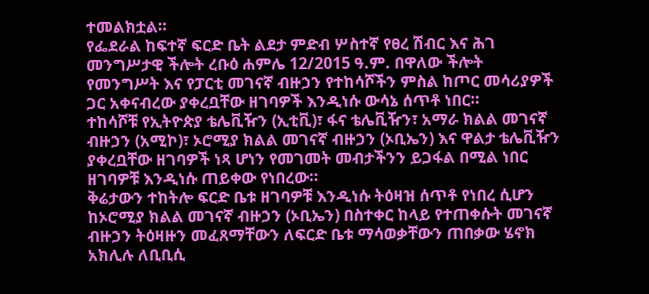ተመልክቷል።
የፌደራል ከፍተኛ ፍርድ ቤት ልደታ ምድብ ሦስተኛ የፀረ ሽብር እና ሕገ መንግሥታዊ ችሎት ረቡዕ ሐምሌ 12/2015 ዓ.ም. በዋለው ችሎት የመንግሥት እና የፓርቲ መገናኛ ብዙኃን የተከሳሾችን ምስል ከጦር መሳሪያዎች ጋር አቀናብረው ያቀረቧቸው ዘገባዎች እንዲነሱ ውሳኔ ሰጥቶ ነበር።
ተከሳሾቹ የኢትዮጵያ ቴሌቪዥን (ኢቲቪ)፣ ፋና ቴሌቪዥን፣ አማራ ክልል መገናኛ ብዙኃን (አሚኮ)፣ ኦሮሚያ ክልል መገናኛ ብዙኃን (ኦቢኤን) እና ዋልታ ቴሌቪዥን ያቀረቧቸው ዘገባዎች ነጻ ሆነን የመገመት መብታችንን ይጋፋል በሚል ነበር ዘገባዎቹ እንዲነሱ ጠይቀው የነበረው።
ቅሬታውን ተከትሎ ፍርድ ቤቱ ዘገባዎቹ እንዲነሱ ትዕዛዝ ሰጥቶ የነበረ ሲሆን ከኦሮሚያ ክልል መገናኛ ብዙኃን (ኦቢኤን) በስተቀር ከላይ የተጠቀሱት መገናኛ ብዙኃን ትዕዛዙን መፈጸማቸውን ለፍርድ ቤቱ ማሳወቃቸውን ጠበቃው ሄኖክ አክሊሉ ለቢቢሲ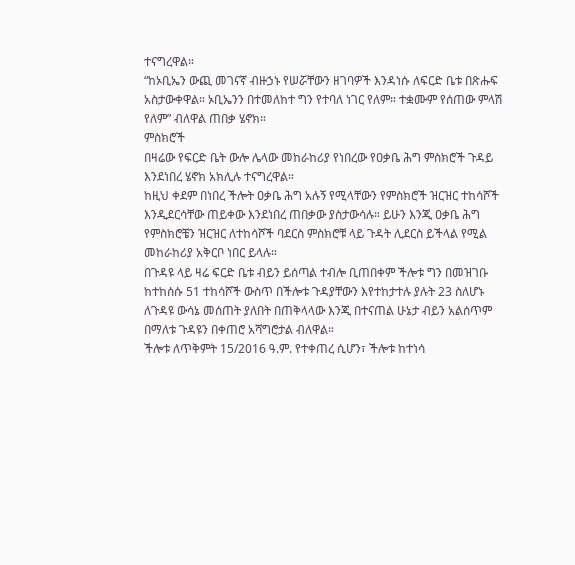ተናግረዋል።
“ከኦቢኤን ውጪ መገናኛ ብዙኃኑ የሠሯቸውን ዘገባዎች እንዳነሱ ለፍርድ ቤቱ በጽሑፍ አስታውቀዋል። ኦቢኤንን በተመለከተ ግን የተባለ ነገር የለም። ተቋሙም የሰጠው ምላሽ የለም” ብለዋል ጠበቃ ሄኖክ።
ምስክሮች
በዛሬው የፍርድ ቤት ውሎ ሌላው መከራከሪያ የነበረው የዐቃቤ ሕግ ምስክሮች ጉዳይ እንደነበረ ሄኖክ አክሊሉ ተናግረዋል።
ከዚህ ቀደም በነበረ ችሎት ዐቃቤ ሕግ አሉኝ የሚላቸውን የምስክሮች ዝርዝር ተከሳሾች እንዲደርሳቸው ጠይቀው እንደነበረ ጠበቃው ያስታውሳሉ። ይሁን እንጂ ዐቃቤ ሕግ የምስክሮቼን ዝርዝር ለተከሳሾች ባደርስ ምስክሮቹ ላይ ጉዳት ሊደርስ ይችላል የሚል መከራከሪያ አቅርቦ ነበር ይላሉ።
በጉዳዩ ላይ ዛሬ ፍርድ ቤቱ ብይን ይሰጣል ተብሎ ቢጠበቀም ችሎቱ ግን በመዝገቡ ከተከሰሱ 51 ተከሳሾች ውስጥ በችሎቱ ጉዳያቸውን እየተከታተሉ ያሉት 23 ስለሆኑ ለጉዳዩ ውሳኔ መሰጠት ያለበት በጠቅላላው እንጂ በተናጠል ሁኔታ ብይን አልሰጥም በማለቱ ጉዳዩን በቀጠሮ አሻግሮታል ብለዋል።
ችሎቱ ለጥቅምት 15/2016 ዓ.ም. የተቀጠረ ሲሆን፣ ችሎቱ ከተነሳ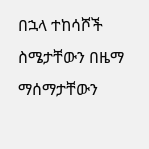በኋላ ተከሳሾች ስሜታቸውን በዜማ ማሰማታቸውን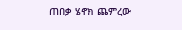ጠበቃ ሄኖክ ጨምረው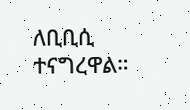ለቢቢሲ ተናግረዋል።